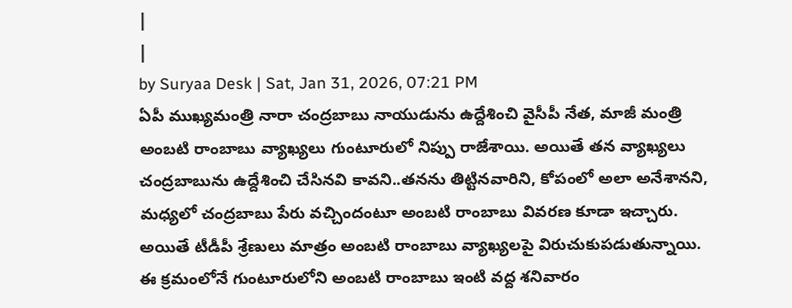|
|
by Suryaa Desk | Sat, Jan 31, 2026, 07:21 PM
ఏపీ ముఖ్యమంత్రి నారా చంద్రబాబు నాయుడును ఉద్దేశించి వైసీపీ నేత, మాజీ మంత్రి అంబటి రాంబాబు వ్యాఖ్యలు గుంటూరులో నిప్పు రాజేశాయి. అయితే తన వ్యాఖ్యలు చంద్రబాబును ఉద్దేశించి చేసినవి కావని..తనను తిట్టినవారిని, కోపంలో అలా అనేశానని, మధ్యలో చంద్రబాబు పేరు వచ్చిందంటూ అంబటి రాంబాబు వివరణ కూడా ఇచ్చారు. అయితే టీడీపీ శ్రేణులు మాత్రం అంబటి రాంబాబు వ్యాఖ్యలపై విరుచుకుపడుతున్నాయి. ఈ క్రమంలోనే గుంటూరులోని అంబటి రాంబాబు ఇంటి వద్ద శనివారం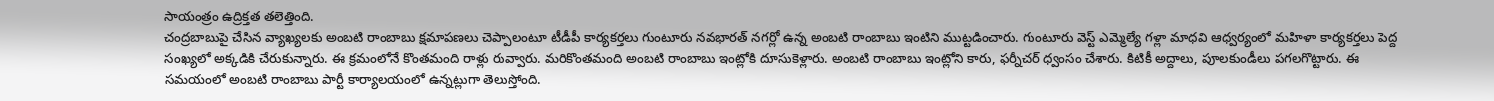సాయంత్రం ఉద్రిక్తత తలెత్తింది.
చంద్రబాబుపై చేసిన వ్యాఖ్యలకు అంబటి రాంబాబు క్షమాపణలు చెప్పాలంటూ టీడీపీ కార్యకర్తలు గుంటూరు నవభారత్ నగర్లో ఉన్న అంబటి రాంబాబు ఇంటిని ముట్టడించారు. గుంటూరు వెస్ట్ ఎమ్మెల్యే గళ్లా మాధవి ఆధ్వర్యంలో మహిళా కార్యకర్తలు పెద్ద సంఖ్యలో అక్కడికి చేరుకున్నారు. ఈ క్రమంలోనే కొంతమంది రాళ్లు రువ్వారు. మరికొంతమంది అంబటి రాంబాబు ఇంట్లోకి దూసుకెళ్లారు. అంబటి రాంబాబు ఇంట్లోని కారు, ఫర్నీచర్ ధ్వంసం చేశారు. కిటికీ అద్దాలు, పూలకుండీలు పగలగొట్టారు. ఈ సమయంలో అంబటి రాంబాబు పార్టీ కార్యాలయంలో ఉన్నట్లుగా తెలుస్తోంది.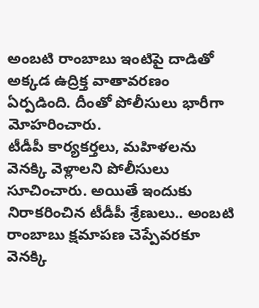అంబటి రాంబాబు ఇంటిపై దాడితో అక్కడ ఉద్రిక్త వాతావరణం ఏర్పడింది. దీంతో పోలీసులు భారీగా మోహరించారు.
టీడీపీ కార్యకర్తలు, మహిళలను వెనక్కి వెళ్లాలని పోలీసులు సూచించారు. అయితే ఇందుకు నిరాకరించిన టీడీపీ శ్రేణులు.. అంబటి రాంబాబు క్షమాపణ చెప్పేవరకూ వెనక్కి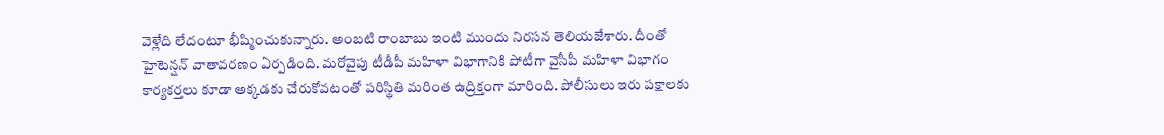వెళ్లేది లేదంటూ భీష్మించుకున్నారు. అంబటి రాంబాబు ఇంటి ముందు నిరసన తెలియజేశారు. దీంతో హైటెన్షన్ వాతావరణం ఏర్పడింది. మరోవైపు టీడీపీ మహిళా విభాగానికి పోటీగా వైసీపీ మహిళా విభాగం కార్యకర్తలు కూడా అక్కడకు చేరుకోవటంతో పరిస్థితి మరింత ఉద్రిక్తంగా మారింది. పోలీసులు ఇరు పక్షాలకు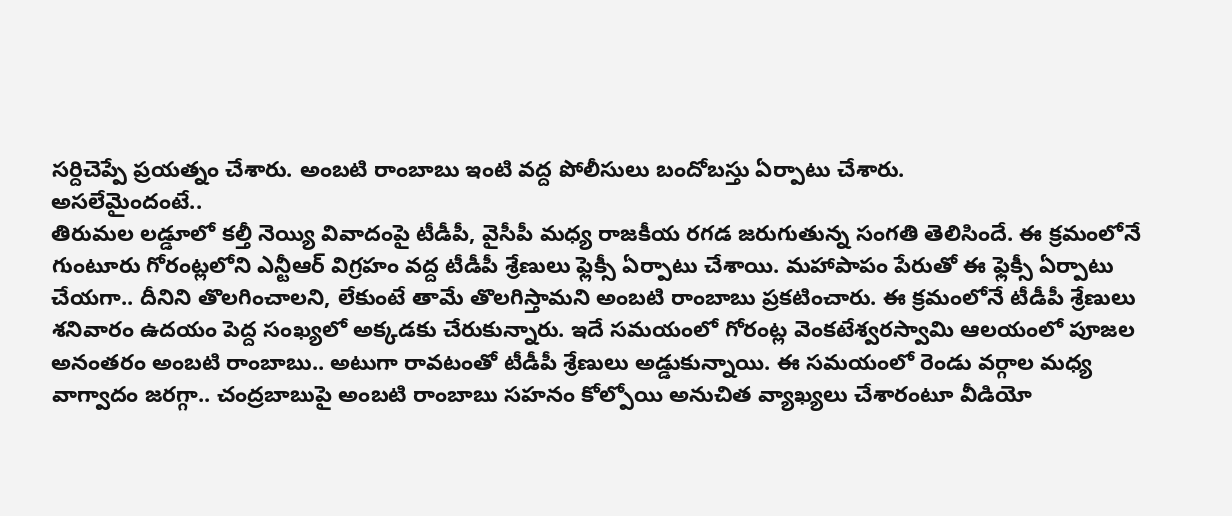సర్దిచెప్పే ప్రయత్నం చేశారు. అంబటి రాంబాబు ఇంటి వద్ద పోలీసులు బందోబస్తు ఏర్పాటు చేశారు.
అసలేమైందంటే..
తిరుమల లడ్డూలో కల్తీ నెయ్యి వివాదంపై టీడీపీ, వైసీపీ మధ్య రాజకీయ రగడ జరుగుతున్న సంగతి తెలిసిందే. ఈ క్రమంలోనే గుంటూరు గోరంట్లలోని ఎన్టీఆర్ విగ్రహం వద్ద టీడీపీ శ్రేణులు ఫ్లెక్సీ ఏర్పాటు చేశాయి. మహాపాపం పేరుతో ఈ ఫ్లెక్సీ ఏర్పాటు చేయగా.. దీనిని తొలగించాలని, లేకుంటే తామే తొలగిస్తామని అంబటి రాంబాబు ప్రకటించారు. ఈ క్రమంలోనే టీడీపీ శ్రేణులు శనివారం ఉదయం పెద్ద సంఖ్యలో అక్కడకు చేరుకున్నారు. ఇదే సమయంలో గోరంట్ల వెంకటేశ్వరస్వామి ఆలయంలో పూజల అనంతరం అంబటి రాంబాబు.. అటుగా రావటంతో టీడీపీ శ్రేణులు అడ్డుకున్నాయి. ఈ సమయంలో రెండు వర్గాల మధ్య వాగ్వాదం జరగ్గా.. చంద్రబాబుపై అంబటి రాంబాబు సహనం కోల్పోయి అనుచిత వ్యాఖ్యలు చేశారంటూ వీడియో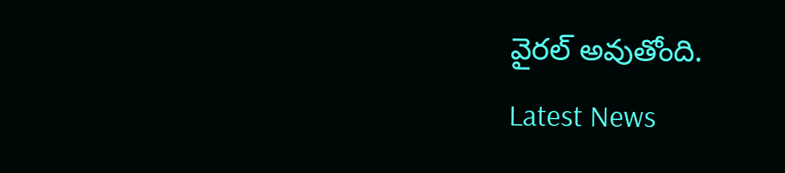వైరల్ అవుతోంది.
Latest News